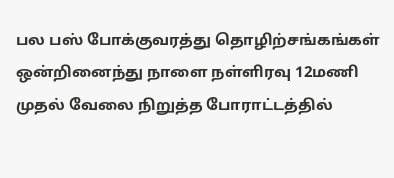பல பஸ் போக்குவரத்து தொழிற்சங்கங்கள் ஒன்றினைந்து நாளை நள்ளிரவு 12மணி முதல் வேலை நிறுத்த போராட்டத்தில்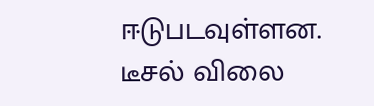ஈடுபடவுள்ளன.
டீசல் விலை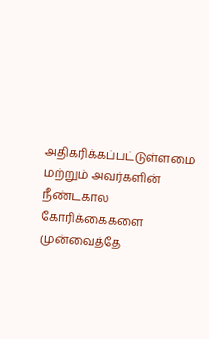அதிகரிக்கப்பட்டுள்ளமை மற்றும் அவர்களின் நீண்டகால கோரிக்கைகளை முன்வைத்தே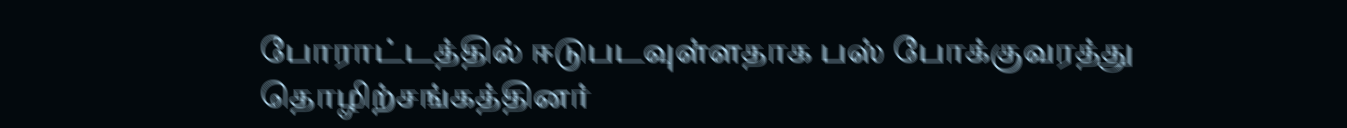போராட்டத்தில் ஈடுபடவுள்ளதாக பஸ் போக்குவரத்து தொழிற்சங்கத்தினர்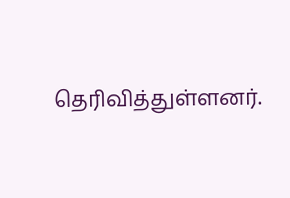தெரிவித்துள்ளனர்.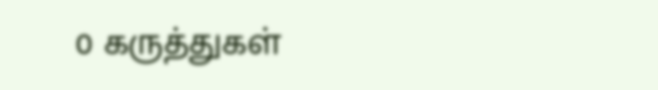0 கருத்துகள்